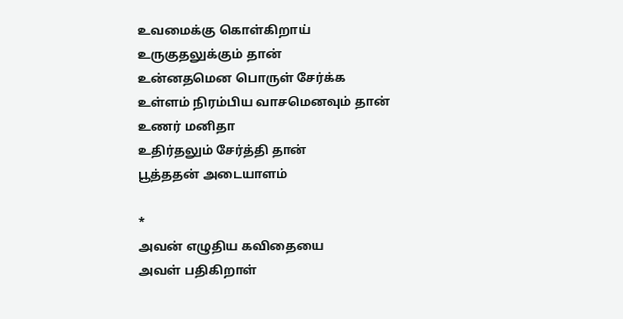உவமைக்கு கொள்கிறாய்
உருகுதலுக்கும் தான்
உன்னதமென பொருள் சேர்க்க
உள்ளம் நிரம்பிய வாசமெனவும் தான்
உணர் மனிதா
உதிர்தலும் சேர்த்தி தான்
பூத்ததன் அடையாளம்

*
அவன் எழுதிய கவிதையை
அவள் பதிகிறாள்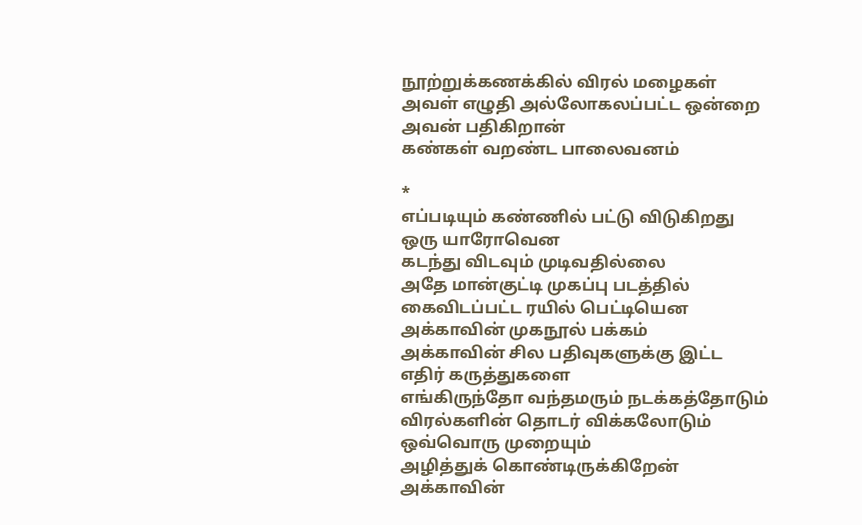நூற்றுக்கணக்கில் விரல் மழைகள்
அவள் எழுதி அல்லோகலப்பட்ட ஒன்றை
அவன் பதிகிறான்
கண்கள் வறண்ட பாலைவனம்

*
எப்படியும் கண்ணில் பட்டு விடுகிறது
ஒரு யாரோவென
கடந்து விடவும் முடிவதில்லை
அதே மான்குட்டி முகப்பு படத்தில்
கைவிடப்பட்ட ரயில் பெட்டியென
அக்காவின் முகநூல் பக்கம்
அக்காவின் சில பதிவுகளுக்கு இட்ட
எதிர் கருத்துகளை
எங்கிருந்தோ வந்தமரும் நடக்கத்தோடும்
விரல்களின் தொடர் விக்கலோடும்
ஒவ்வொரு முறையும்
அழித்துக் கொண்டிருக்கிறேன்
அக்காவின்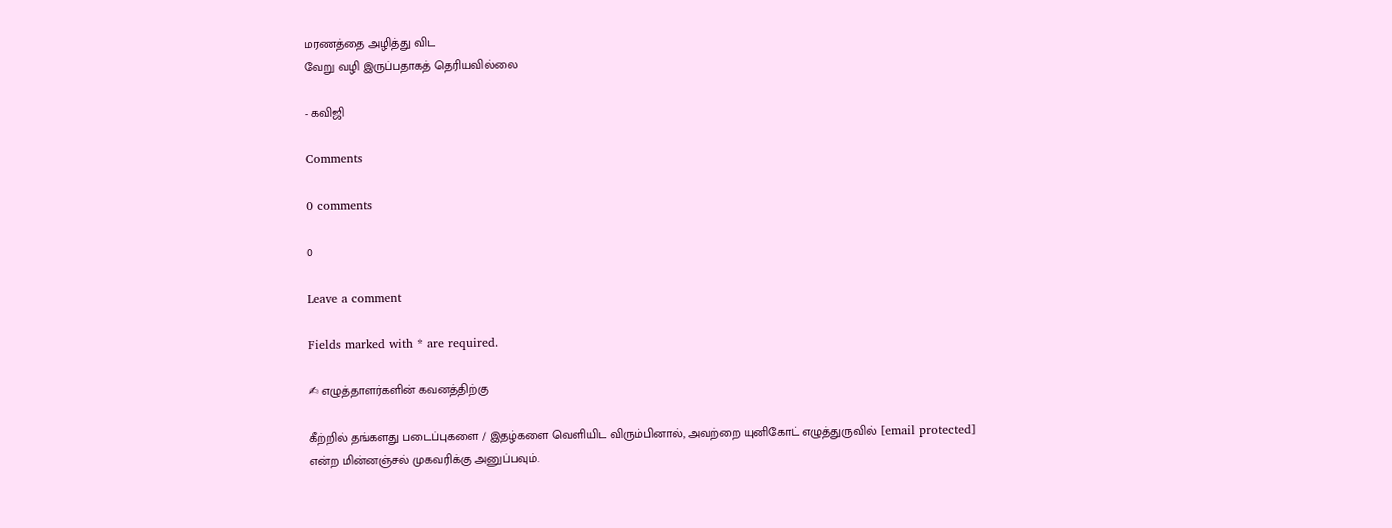மரணத்தை அழித்து விட
வேறு வழி இருப்பதாகத் தெரியவில்லை

- கவிஜி

Comments

0 comments

0

Leave a comment

Fields marked with * are required.

✍ எழுத்தாளர்களின் கவனத்திற்கு

கீற்றில் தங்களது படைப்புகளை / இதழ்களை வெளியிட விரும்பினால், அவற்றை யுனிகோட் எழுத்துருவில் [email protected] என்ற மின்னஞ்சல் முகவரிக்கு அனுப்பவும்.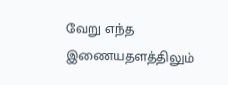வேறு எந்த இணையதளத்திலும்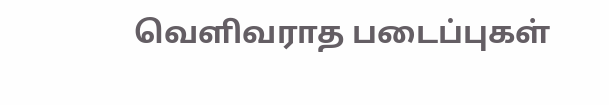வெளிவராத படைப்புகள்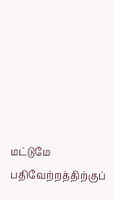மட்டுமே பதிவேற்றத்திற்குப்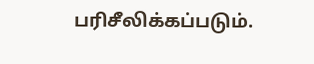பரிசீலிக்கப்படும்.